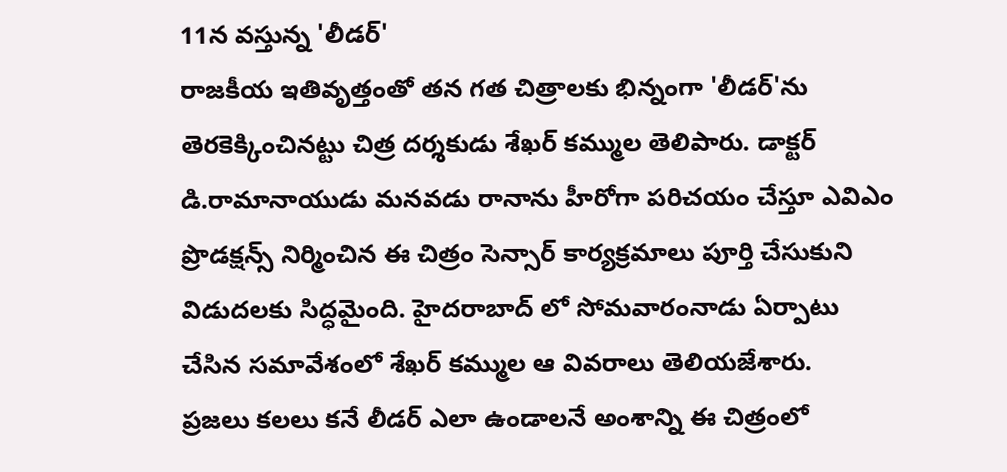11న వస్తున్న 'లీడర్'
రాజకీయ ఇతివృత్తంతో తన గత చిత్రాలకు భిన్నంగా 'లీడర్'ను తెరకెక్కించినట్టు చిత్ర దర్శకుడు శేఖర్ కమ్ముల తెలిపారు. డాక్టర్ డి.రామానాయుడు మనవడు రానాను హీరోగా పరిచయం చేస్తూ ఎవిఎం ప్రొడక్షన్స్ నిర్మించిన ఈ చిత్రం సెన్సార్ కార్యక్రమాలు పూర్తి చేసుకుని విడుదలకు సిద్ధమైంది. హైదరాబాద్ లో సోమవారంనాడు ఏర్పాటు చేసిన సమావేశంలో శేఖర్ కమ్ముల ఆ వివరాలు తెలియజేశారు.
ప్రజలు కలలు కనే లీడర్ ఎలా ఉండాలనే అంశాన్ని ఈ చిత్రంలో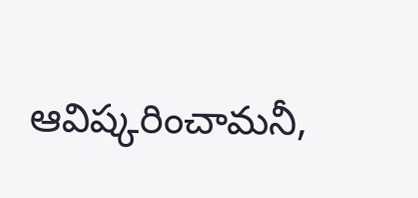ఆవిష్కరించామనీ,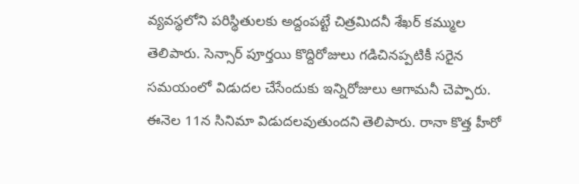వ్యవస్థలోని పరిస్థితులకు అద్దంపట్టే చిత్రమిదనీ శేఖర్ కమ్ముల తెలిపారు. సెన్సార్ పూర్తయి కొద్దిరోజులు గడిచినప్పటికీ సరైన సమయంలో విడుదల చేసేందుకు ఇన్నిరోజులు ఆగామనీ చెప్పారు. ఈనెల 11న సినిమా విడుదలవుతుందని తెలిపారు. రానా కొత్త హీరో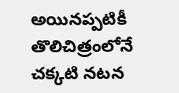అయినప్పటికీ తొలిచిత్రంలోనే చక్కటి నటన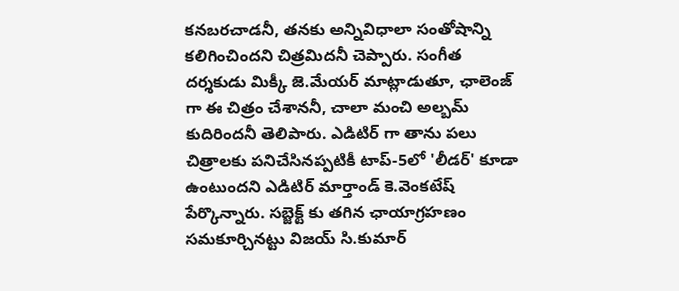కనబరచాడనీ, తనకు అన్నివిధాలా సంతోషాన్ని కలిగించిందని చిత్రమిదనీ చెప్పారు. సంగీత దర్శకుడు మిక్కీ జె.మేయర్ మాట్లాడుతూ, ఛాలెంజ్ గా ఈ చిత్రం చేశాననీ, చాలా మంచి అల్బమ్ కుదిరిందనీ తెలిపారు. ఎడిటిర్ గా తాను పలు చిత్రాలకు పనిచేసినప్పటికీ టాప్-5లో 'లీడర్' కూడా ఉంటుందని ఎడిటిర్ మార్తాండ్ కె.వెంకటేష్ పేర్కొన్నారు. సబ్జెక్ట్ కు తగిన ఛాయాగ్రహణం సమకూర్చినట్టు విజయ్ సి.కుమార్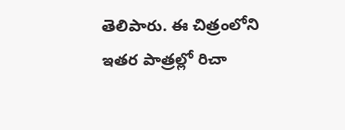తెలిపారు. ఈ చిత్రంలోని ఇతర పాత్రల్లో రిచా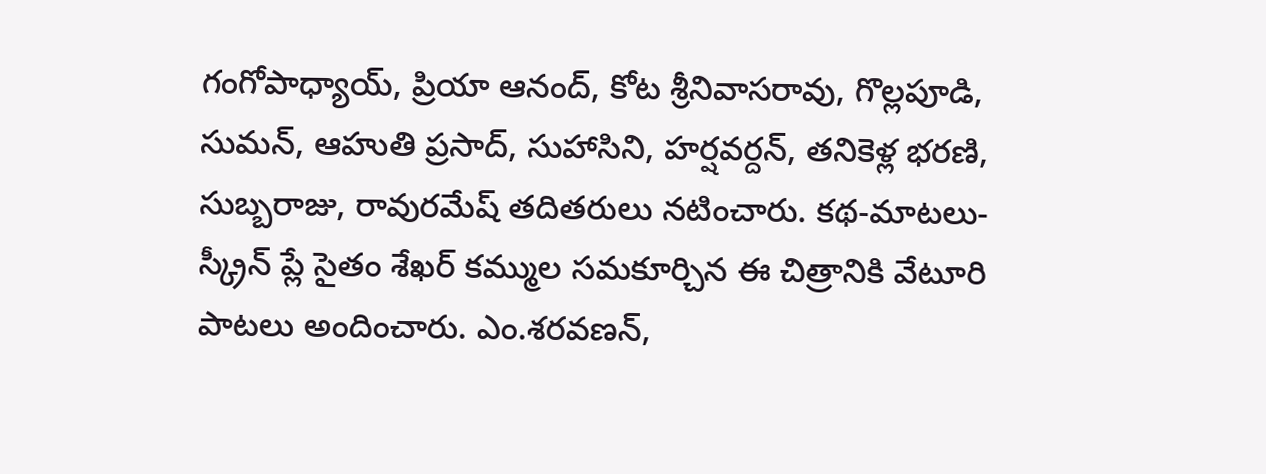గంగోపాధ్యాయ్, ప్రియా ఆనంద్, కోట శ్రీనివాసరావు, గొల్లపూడి, సుమన్, ఆహుతి ప్రసాద్, సుహాసిని, హర్షవర్దన్, తనికెళ్ల భరణి, సుబ్బరాజు, రావురమేష్ తదితరులు నటించారు. కథ-మాటలు-స్క్రీన్ ప్లే సైతం శేఖర్ కమ్ముల సమకూర్చిన ఈ చిత్రానికి వేటూరి పాటలు అందించారు. ఎం.శరవణన్,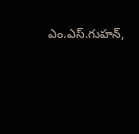ఎం.ఎస్.గుహన్,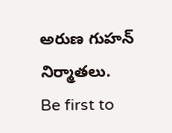అరుణ గుహన్ నిర్మాతలు.
Be first to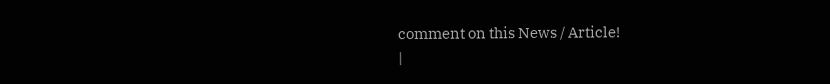comment on this News / Article!
|